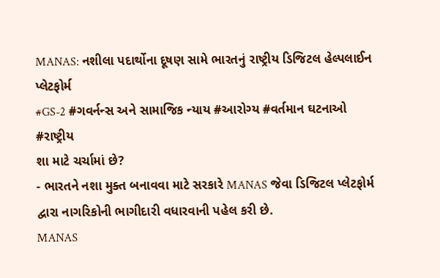MANAS: નશીલા પદાર્થોના દૂષણ સામે ભારતનું રાષ્ટ્રીય ડિજિટલ હેલ્પલાઈન પ્લેટફોર્મ
#GS-2 #ગવર્નન્સ અને સામાજિક ન્યાય #આરોગ્ય #વર્તમાન ઘટનાઓ #રાષ્ટ્રીય
શા માટે ચર્ચામાં છે?
- ભારતને નશા મુક્ત બનાવવા માટે સરકારે MANAS જેવા ડિજિટલ પ્લેટફોર્મ દ્વારા નાગરિકોની ભાગીદારી વધારવાની પહેલ કરી છે.
MANAS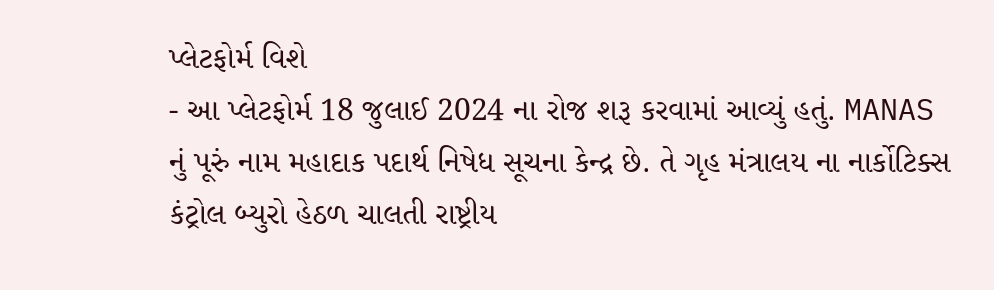પ્લેટફોર્મ વિશે
- આ પ્લેટફોર્મ 18 જુલાઈ 2024 ના રોજ શરૂ કરવામાં આવ્યું હતું. MANAS નું પૂરું નામ મહાદાક પદાર્થ નિષેધ સૂચના કેન્દ્ર છે. તે ગૃહ મંત્રાલય ના નાર્કોટિક્સ કંટ્રોલ બ્યુરો હેઠળ ચાલતી રાષ્ટ્રીય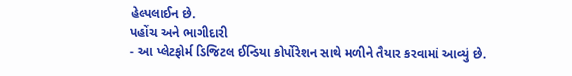હેલ્પલાઈન છે.
પહોંચ અને ભાગીદારી
- આ પ્લેટફોર્મ ડિજિટલ ઈન્ડિયા કોર્પોરેશન સાથે મળીને તૈયાર કરવામાં આવ્યું છે.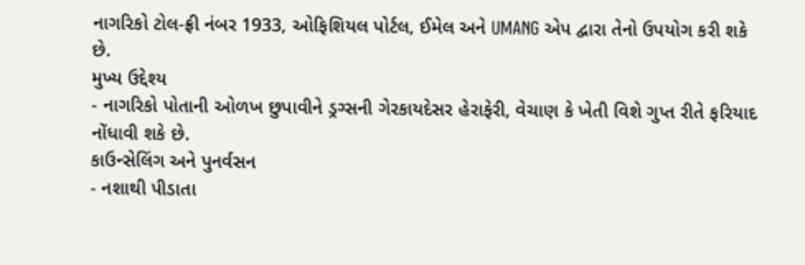નાગરિકો ટોલ-ફ્રી નંબર 1933, ઓફિશિયલ પોર્ટલ, ઈમેલ અને UMANG એપ દ્વારા તેનો ઉપયોગ કરી શકે છે.
મુખ્ય ઉદ્દેશ્ય
- નાગરિકો પોતાની ઓળખ છુપાવીને ડ્રગ્સની ગેરકાયદેસર હેરાફેરી, વેચાણ કે ખેતી વિશે ગુપ્ત રીતે ફરિયાદ નોંધાવી શકે છે.
કાઉન્સેલિંગ અને પુનર્વસન
- નશાથી પીડાતા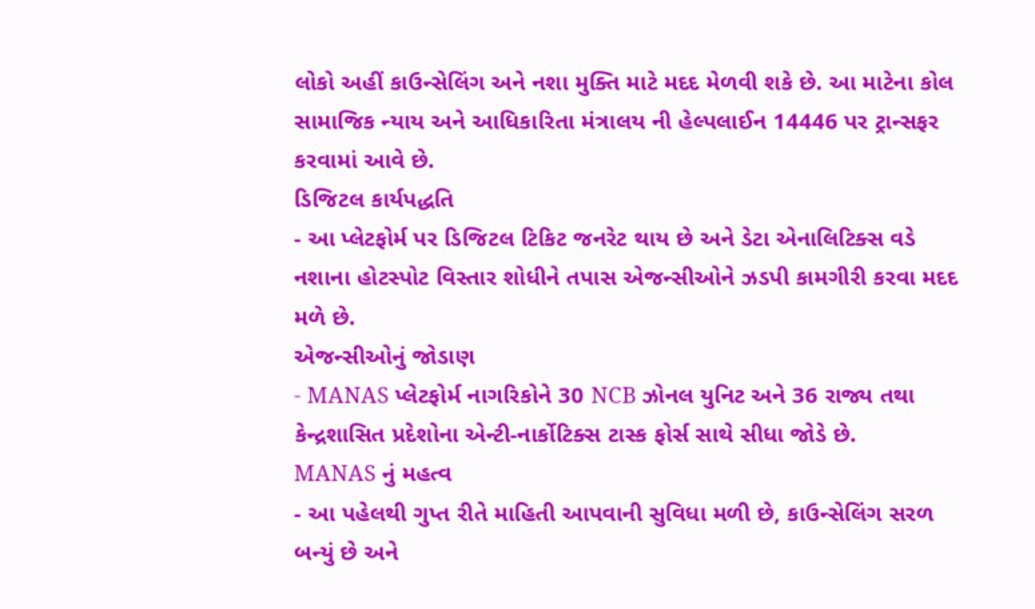લોકો અહીં કાઉન્સેલિંગ અને નશા મુક્તિ માટે મદદ મેળવી શકે છે. આ માટેના કોલ સામાજિક ન્યાય અને આધિકારિતા મંત્રાલય ની હેલ્પલાઈન 14446 પર ટ્રાન્સફર કરવામાં આવે છે.
ડિજિટલ કાર્યપદ્ધતિ
- આ પ્લેટફોર્મ પર ડિજિટલ ટિકિટ જનરેટ થાય છે અને ડેટા એનાલિટિક્સ વડે નશાના હોટસ્પોટ વિસ્તાર શોધીને તપાસ એજન્સીઓને ઝડપી કામગીરી કરવા મદદ મળે છે.
એજન્સીઓનું જોડાણ
- MANAS પ્લેટફોર્મ નાગરિકોને 30 NCB ઝોનલ યુનિટ અને 36 રાજ્ય તથા કેન્દ્રશાસિત પ્રદેશોના એન્ટી-નાર્કોટિક્સ ટાસ્ક ફોર્સ સાથે સીધા જોડે છે.
MANAS નું મહત્વ
- આ પહેલથી ગુપ્ત રીતે માહિતી આપવાની સુવિધા મળી છે, કાઉન્સેલિંગ સરળ બન્યું છે અને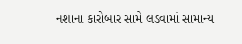નશાના કારોબાર સામે લડવામાં સામાન્ય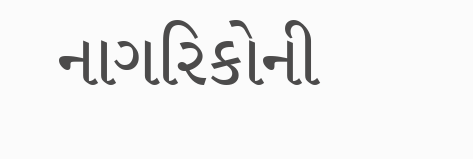નાગરિકોની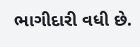ભાગીદારી વધી છે.